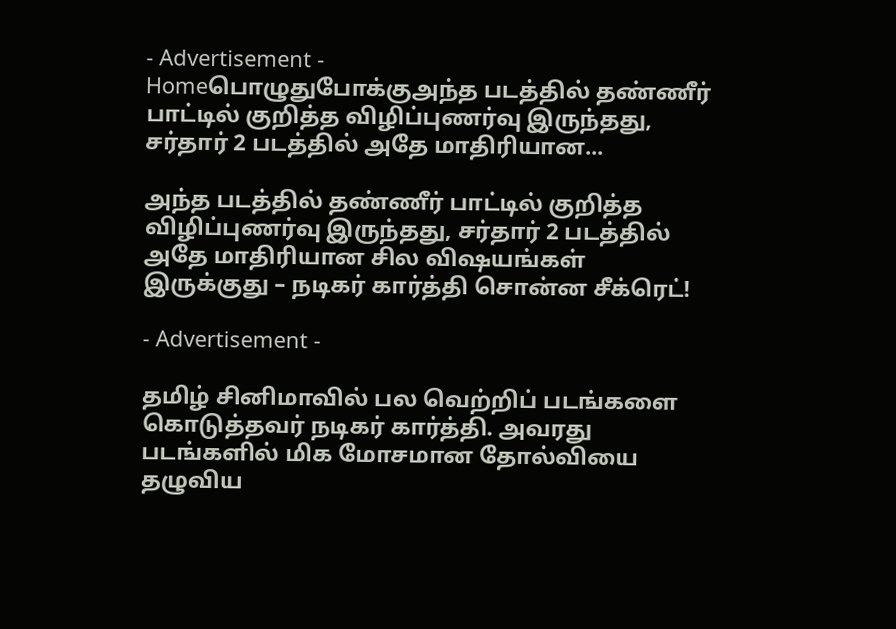- Advertisement -
Homeபொழுதுபோக்குஅந்த படத்தில் தண்ணீர் பாட்டில் குறித்த விழிப்புணர்வு இருந்தது, சர்தார் 2 படத்தில் அதே மாதிரியான...

அந்த படத்தில் தண்ணீர் பாட்டில் குறித்த விழிப்புணர்வு இருந்தது, சர்தார் 2 படத்தில் அதே மாதிரியான சில விஷயங்கள் இருக்குது – நடிகர் கார்த்தி சொன்ன சீக்ரெட்!

- Advertisement -

தமிழ் சினிமாவில் பல வெற்றிப் படங்களை கொடுத்தவர் நடிகர் கார்த்தி. அவரது படங்களில் மிக மோசமான தோல்வியை தழுவிய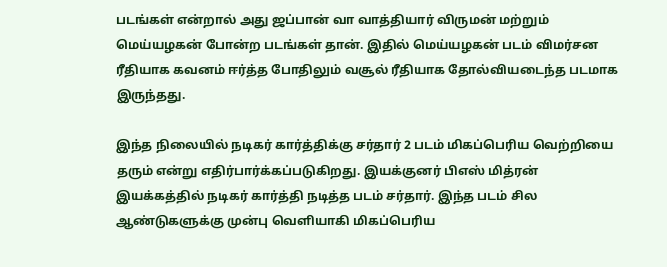படங்கள் என்றால் அது ஜப்பான் வா வாத்தியார் விருமன் மற்றும் மெய்யழகன் போன்ற படங்கள் தான். இதில் மெய்யழகன் படம் விமர்சன ரீதியாக கவனம் ஈர்த்த போதிலும் வசூல் ரீதியாக தோல்வியடைந்த படமாக இருந்தது.

இந்த நிலையில் நடிகர் கார்த்திக்கு சர்தார் 2 படம் மிகப்பெரிய வெற்றியை தரும் என்று எதிர்பார்க்கப்படுகிறது. இயக்குனர் பிஎஸ் மித்ரன் இயக்கத்தில் நடிகர் கார்த்தி நடித்த படம் சர்தார். இந்த படம் சில ஆண்டுகளுக்கு முன்பு வெளியாகி மிகப்பெரிய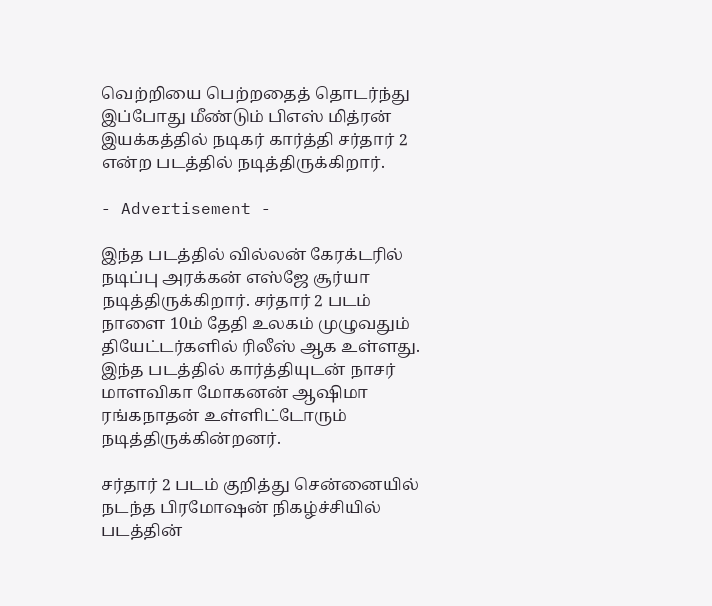வெற்றியை பெற்றதைத் தொடர்ந்து இப்போது மீண்டும் பிஎஸ் மித்ரன் இயக்கத்தில் நடிகர் கார்த்தி சர்தார் 2 என்ற படத்தில் நடித்திருக்கிறார்.

- Advertisement -

இந்த படத்தில் வில்லன் கேரக்டரில் நடிப்பு அரக்கன் எஸ்ஜே சூர்யா நடித்திருக்கிறார். சர்தார் 2 படம் நாளை 10ம் தேதி உலகம் முழுவதும் தியேட்டர்களில் ரிலீஸ் ஆக உள்ளது. இந்த படத்தில் கார்த்தியுடன் நாசர் மாளவிகா மோகனன் ஆஷிமா ரங்கநாதன் உள்ளிட்டோரும் நடித்திருக்கின்றனர்.

சர்தார் 2 படம் குறித்து சென்னையில் நடந்த பிரமோஷன் நிகழ்ச்சியில் படத்தின்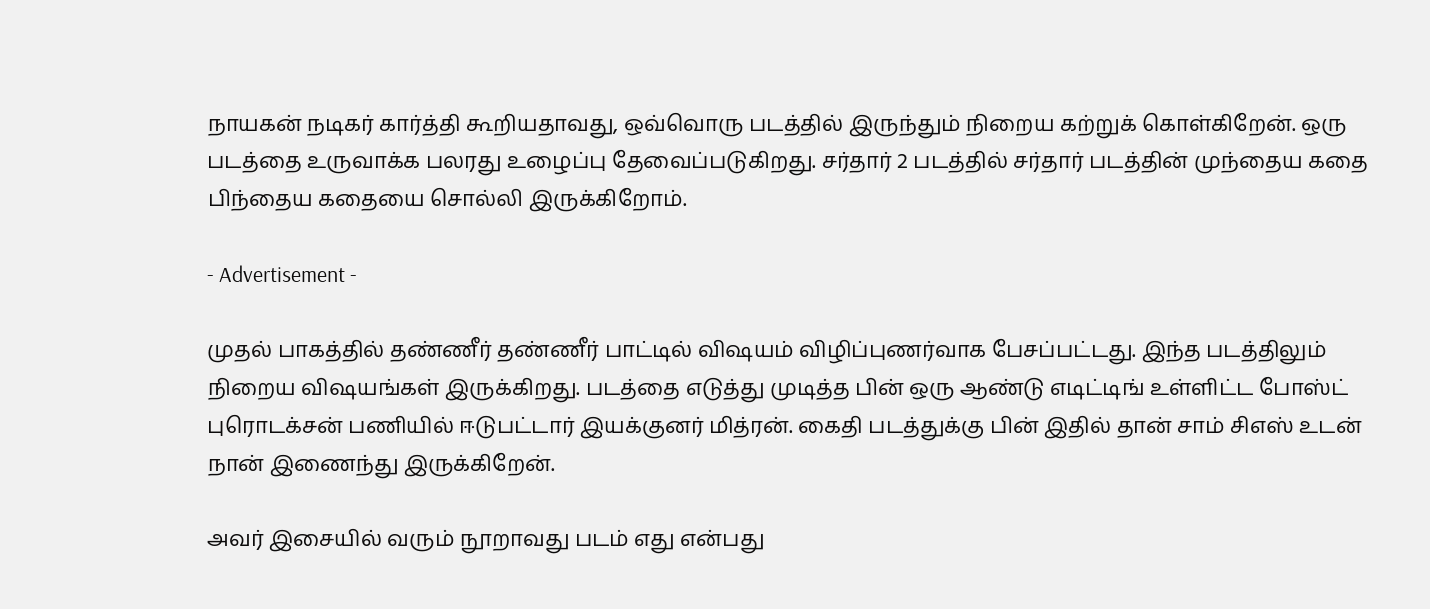நாயகன் நடிகர் கார்த்தி கூறியதாவது, ஒவ்வொரு படத்தில் இருந்தும் நிறைய கற்றுக் கொள்கிறேன். ஒரு படத்தை உருவாக்க பலரது உழைப்பு தேவைப்படுகிறது. சர்தார் 2 படத்தில் சர்தார் படத்தின் முந்தைய கதை பிந்தைய கதையை சொல்லி இருக்கிறோம்.

- Advertisement -

முதல் பாகத்தில் தண்ணீர் தண்ணீர் பாட்டில் விஷயம் விழிப்புணர்வாக பேசப்பட்டது. இந்த படத்திலும் நிறைய விஷயங்கள் இருக்கிறது. படத்தை எடுத்து முடித்த பின் ஒரு ஆண்டு எடிட்டிங் உள்ளிட்ட போஸ்ட் புரொடக்சன் பணியில் ஈடுபட்டார் இயக்குனர் மித்ரன். கைதி படத்துக்கு பின் இதில் தான் சாம் சிஎஸ் உடன் நான் இணைந்து இருக்கிறேன்.

அவர் இசையில் வரும் நூறாவது படம் எது என்பது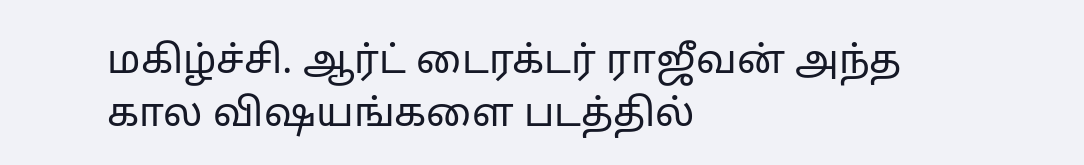மகிழ்ச்சி. ஆர்ட் டைரக்டர் ராஜீவன் அந்த கால விஷயங்களை படத்தில்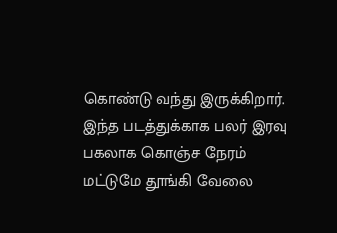கொண்டு வந்து இருக்கிறார். இந்த படத்துக்காக பலர் இரவு பகலாக கொஞ்ச நேரம் மட்டுமே தூங்கி வேலை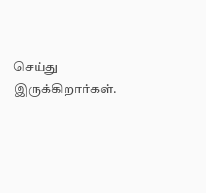செய்து இருக்கிறார்கள்.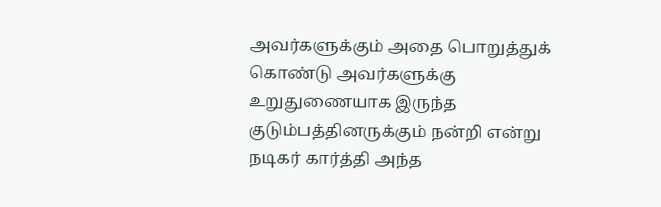அவர்களுக்கும் அதை பொறுத்துக் கொண்டு அவர்களுக்கு உறுதுணையாக இருந்த குடும்பத்தினருக்கும் நன்றி என்று நடிகர் கார்த்தி அந்த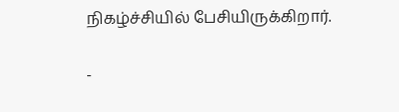நிகழ்ச்சியில் பேசியிருக்கிறார்.

-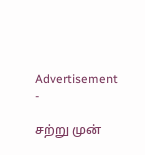Advertisement -

சற்று முன்